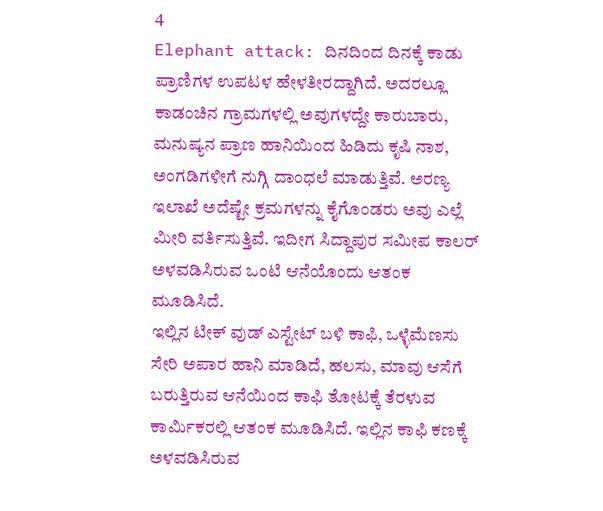4
Elephant attack: ದಿನದಿಂದ ದಿನಕ್ಕೆ ಕಾಡು ಪ್ರಾಣಿಗಳ ಉಪಟಳ ಹೇಳತೀರದ್ದಾಗಿದೆ. ಅದರಲ್ಲೂ ಕಾಡಂಚಿನ ಗ್ರಾಮಗಳಲ್ಲಿ ಅವುಗಳದ್ದೇ ಕಾರುಬಾರು, ಮನುಷ್ಯನ ಪ್ರಾಣ ಹಾನಿಯಿಂದ ಹಿಡಿದು ಕೃಷಿ ನಾಶ, ಅಂಗಡಿಗಳೀಗೆ ನುಗ್ಗಿ ದಾಂಧಲೆ ಮಾಡುತ್ತಿವೆ. ಅರಣ್ಯ ಇಲಾಖೆ ಅದೆಷ್ಟೇ ಕ್ರಮಗಳನ್ನು ಕೈಗೊಂಡರು ಅವು ಎಲ್ಲೆ ಮೀರಿ ವರ್ತಿಸುತ್ತಿವೆ. ಇದೀಗ ಸಿದ್ದಾಪುರ ಸಮೀಪ ಕಾಲರ್ ಅಳವಡಿಸಿರುವ ಒಂಟಿ ಆನೆಯೊಂದು ಆತಂಕ ಮೂಡಿಸಿದೆ.
ಇಲ್ಲಿನ ಟೀಕ್ ವುಡ್ ಎಸ್ಟೇಟ್ ಬಳಿ ಕಾಫಿ, ಒಳ್ಳೆಮೆಣಸು ಸೇರಿ ಅಪಾರ ಹಾನಿ ಮಾಡಿದೆ, ಹಲಸು, ಮಾವು ಆಸೆಗೆ ಬರುತ್ತಿರುವ ಆನೆಯಿಂದ ಕಾಫಿ ತೋಟಕ್ಕೆ ತೆರಳುವ ಕಾರ್ಮಿಕರಲ್ಲಿ ಆತಂಕ ಮೂಡಿಸಿದೆ. ಇಲ್ಲಿನ ಕಾಫಿ ಕಣಕ್ಕೆ ಅಳವಡಿಸಿರುವ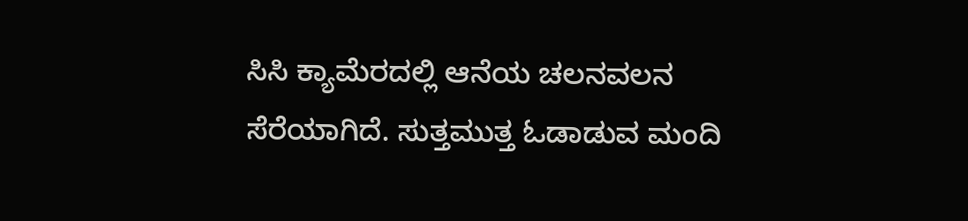ಸಿಸಿ ಕ್ಯಾಮೆರದಲ್ಲಿ ಆನೆಯ ಚಲನವಲನ ಸೆರೆಯಾಗಿದೆ. ಸುತ್ತಮುತ್ತ ಓಡಾಡುವ ಮಂದಿ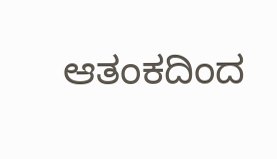ಆತಂಕದಿಂದ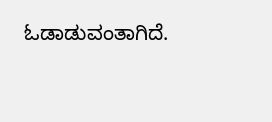ಓಡಾಡುವಂತಾಗಿದೆ.